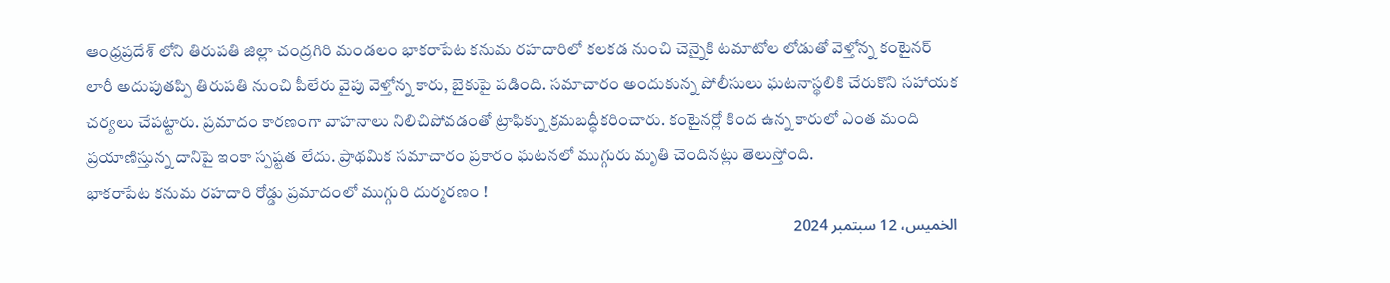ఆంధ్రప్రదేశ్ లోని తిరుపతి జిల్లా చంద్రగిరి మండలం భాకరాపేట కనుమ రహదారిలో కలకడ నుంచి చెన్నైకి టమాటోల లోడుతో వెళ్తోన్న కంటైనర్ లారీ అదుపుతప్పి తిరుపతి నుంచి పీలేరు వైపు వెళ్తోన్న కారు, బైకుపై పడింది. సమాచారం అందుకున్న పోలీసులు ఘటనాస్థలికి చేరుకొని సహాయక చర్యలు చేపట్టారు. ప్రమాదం కారణంగా వాహనాలు నిలిచిపోవడంతో ట్రాఫిక్ను క్రమబద్ధీకరించారు. కంటైనర్లో కింద ఉన్న కారులో ఎంత మంది ప్రయాణిస్తున్న దానిపై ఇంకా స్పష్టత లేదు. ప్రాథమిక సమాచారం ప్రకారం ఘటనలో ముగ్గురు మృతి చెందినట్లు తెలుస్తోంది.
భాకరాపేట కనుమ రహదారి రోడ్డు ప్రమాదంలో ముగ్గురి దుర్మరణం !
الخميس، 12 سبتمبر 2024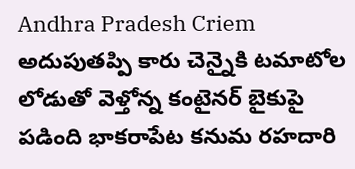Andhra Pradesh Criem అదుపుతప్పి కారు చెన్నైకి టమాటోల లోడుతో వెళ్తోన్న కంటైనర్ బైకుపై పడింది భాకరాపేట కనుమ రహదారి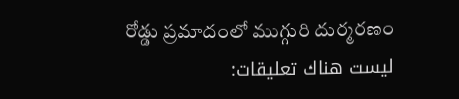రోడ్డు ప్రమాదంలో ముగ్గురి దుర్మరణం
ليست هناك تعليقات: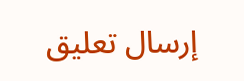إرسال تعليق